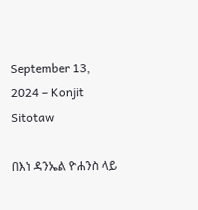September 13, 2024 – Konjit Sitotaw

በእነ ዳንኤል ዮሐንስ ላይ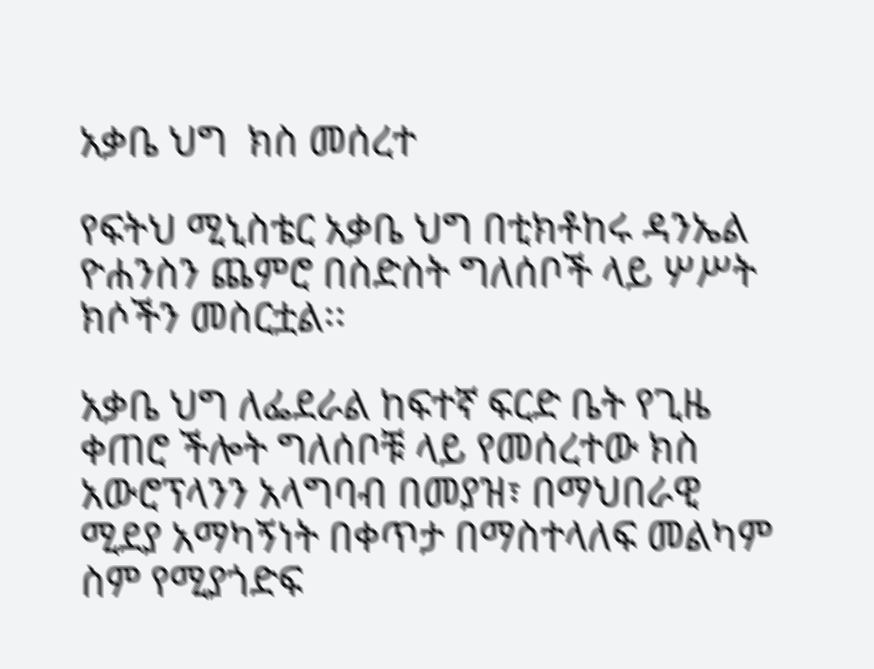አቃቤ ህግ  ክስ መሰረተ

የፍትህ ሚኒስቴር አቃቤ ህግ በቲክቶከሩ ዳንኤል ዮሐንስን ጨምሮ በስድስት ግለሰቦች ላይ ሦሥት ክሶችን መስርቷል፡፡

አቃቤ ህግ ለፌደራል ከፍተኛ ፍርድ ቤት የጊዜ ቀጠሮ ችሎት ግለሰቦቹ ላይ የመሰረተው ክስ አውሮፕላንን አላግባብ በመያዝ፣ በማህበራዊ ሚደያ አማካኝነት በቀጥታ በማስተላለፍ መልካም ስም የሚያጎድፍ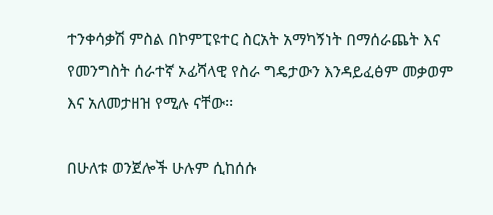ተንቀሳቃሽ ምስል በኮምፒዩተር ስርአት አማካኝነት በማሰራጨት እና የመንግስት ሰራተኛ ኦፊሻላዊ የስራ ግዴታውን እንዳይፈፅም መቃወም እና አለመታዘዝ የሚሉ ናቸው፡፡

በሁለቱ ወንጀሎች ሁሉም ሲከሰሱ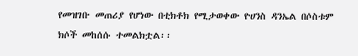የመዝገቡ መጠሪያ የሆነው በቲክቶክ የሚታወቀው ዮሀንስ ዳንኤል በሶስቱም ክሶች መከሰሱ ተመልክቷል፡፡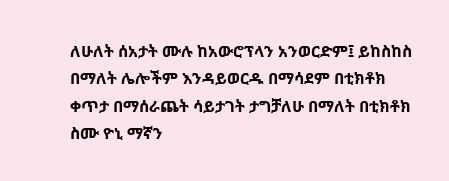ለሁለት ሰአታት ሙሉ ከአውሮፕላን አንወርድም፤ ይከስከስ በማለት ሌሎችም እንዳይወርዱ በማሳደም በቲክቶክ ቀጥታ በማሰራጨት ሳይታገት ታግቻለሁ በማለት በቲክቶክ ስሙ ዮኒ ማኛን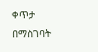ቀጥታ በማስገባት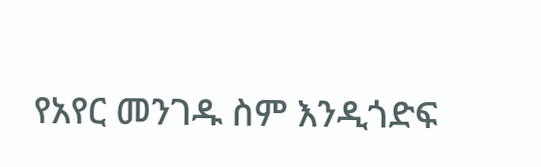የአየር መንገዱ ስም እንዲጎድፍ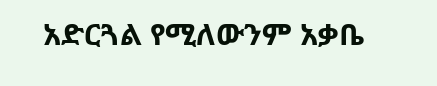አድርጓል የሚለውንም አቃቤ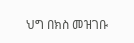ህግ በክስ መዝገቡ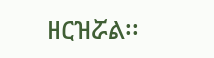ዘርዝሯል፡፡